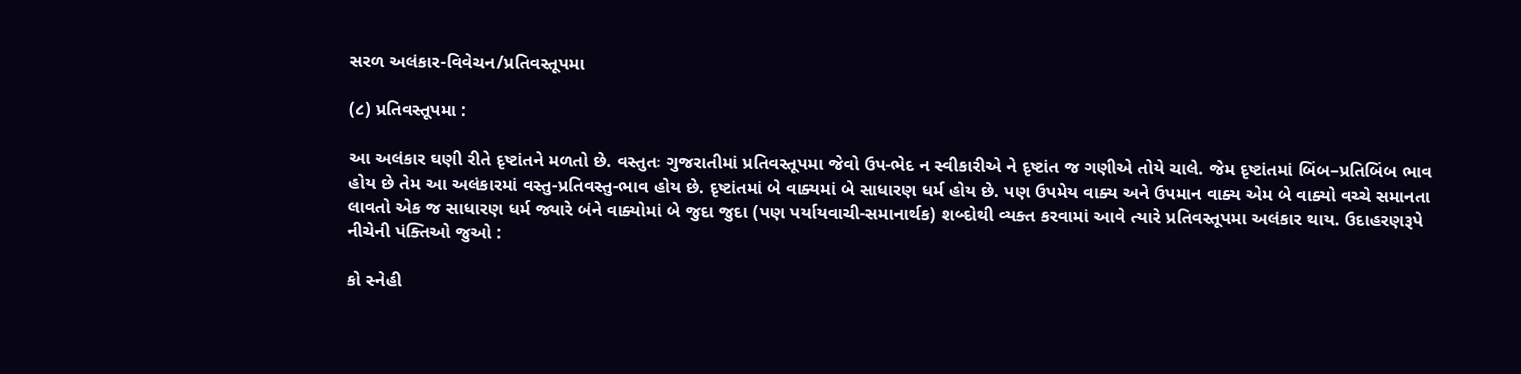સરળ અલંકાર-વિવેચન/પ્રતિવસ્તૂપમા

(૮) પ્રતિવસ્તૂપમા :

આ અલંકાર ઘણી રીતે દૃષ્ટાંતને મળતો છે. વસ્તુતઃ ગુજરાતીમાં પ્રતિવસ્તૂપમા જેવો ઉપ-ભેદ ન સ્વીકારીએ ને દૃષ્ટાંત જ ગણીએ તોયે ચાલે. જેમ દૃષ્ટાંતમાં બિંબ–પ્રતિબિંબ ભાવ હોય છે તેમ આ અલંકારમાં વસ્તુ-પ્રતિવસ્તુ-ભાવ હોય છે. દૃષ્ટાંતમાં બે વાક્યમાં બે સાધારણ ધર્મ હોય છે. પણ ઉપમેય વાક્ય અને ઉપમાન વાક્ય એમ બે વાક્યો વચ્ચે સમાનતા લાવતો એક જ સાધારણ ધર્મ જ્યારે બંને વાક્યોમાં બે જુદા જુદા (પણ પર્યાયવાચી-સમાનાર્થક) શબ્દોથી વ્યક્ત કરવામાં આવે ત્યારે પ્રતિવસ્તૂપમા અલંકાર થાય. ઉદાહરણરૂપે નીચેની પંક્તિઓ જુઓ :

કો સ્નેહી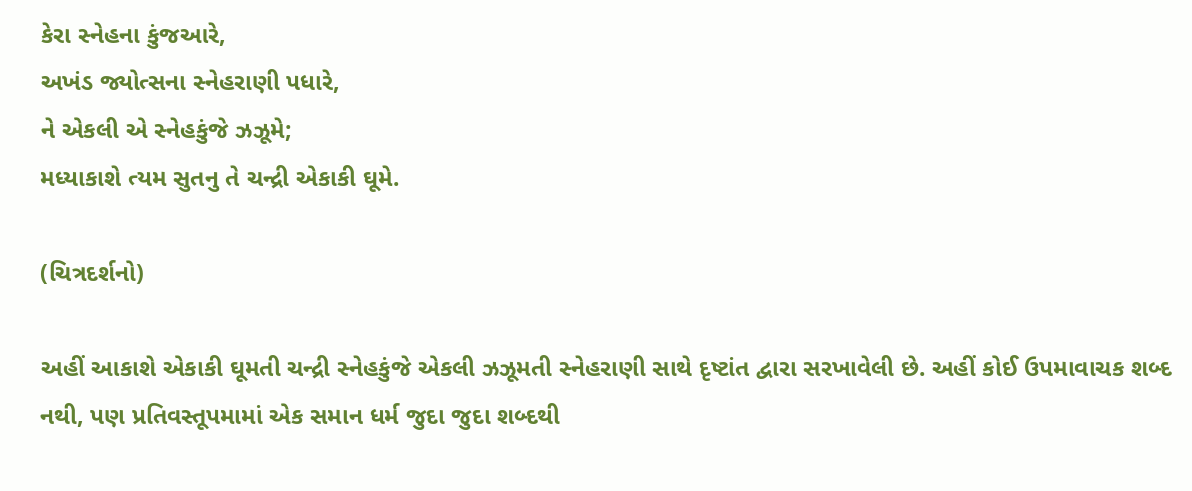કેરા સ્નેહના કુંજઆરે,
અખંડ જ્યોત્સના સ્નેહરાણી પધારે,
ને એકલી એ સ્નેહકુંજે ઝઝૂમે;
મધ્યાકાશે ત્યમ સુતનુ તે ચન્દ્રી એકાકી ઘૂમે.

(ચિત્રદર્શનો)

અહીં આકાશે એકાકી ઘૂમતી ચન્દ્રી સ્નેહકુંજે એકલી ઝઝૂમતી સ્નેહરાણી સાથે દૃષ્ટાંત દ્વારા સરખાવેલી છે. અહીં કોઈ ઉપમાવાચક શબ્દ નથી, પણ પ્રતિવસ્તૂપમામાં એક સમાન ધર્મ જુદા જુદા શબ્દથી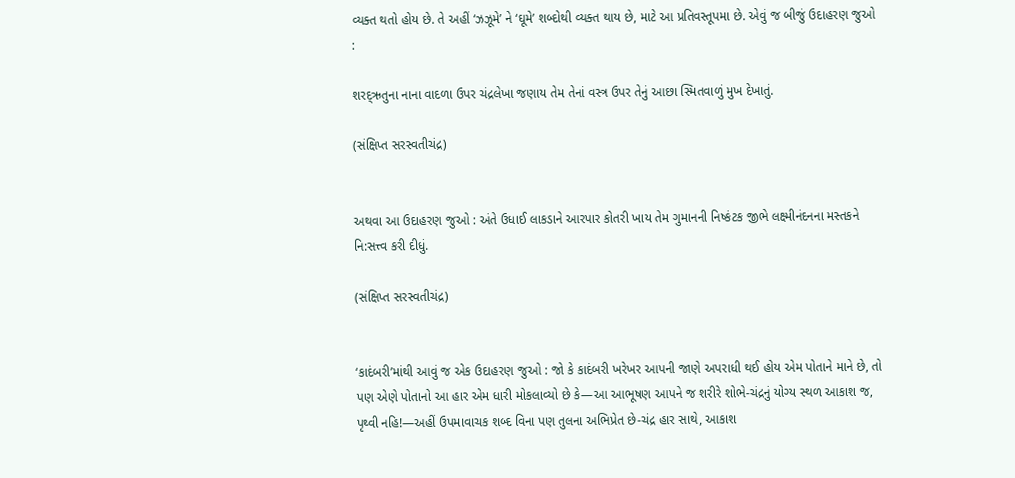વ્યક્ત થતો હોય છે. તે અહીં ‘ઝઝૂમે’ ને ‘ઘૂમે’ શબ્દોથી વ્યક્ત થાય છે, માટે આ પ્રતિવસ્તૂપમા છે. એવું જ બીજું ઉદાહરણ જુઓ :

શરદ્ઋતુના નાના વાદળા ઉપર ચંદ્રલેખા જણાય તેમ તેનાં વસ્ત્ર ઉપર તેનું આછા સ્મિતવાળું મુખ દેખાતું.

(સંક્ષિપ્ત સરસ્વતીચંદ્ર)


અથવા આ ઉદાહરણ જુઓ : અંતે ઉધાઈ લાકડાને આરપાર કોતરી ખાય તેમ ગુમાનની નિષ્કંટક જીભે લક્ષ્મીનંદનના મસ્તકને નિ:સત્ત્વ કરી દીધું.

(સંક્ષિપ્ત સરસ્વતીચંદ્ર)


‘કાદંબરી’માંથી આવું જ એક ઉદાહરણ જુઓ : જો કે કાદંબરી ખરેખર આપની જાણે અપરાધી થઈ હોય એમ પોતાને માને છે, તો પણ એણે પોતાનો આ હાર એમ ધારી મોકલાવ્યો છે કે—આ આભૂષણ આપને જ શરીરે શોભે-ચંદ્રનું યોગ્ય સ્થળ આકાશ જ, પૃથ્વી નહિ!—અહીં ઉપમાવાચક શબ્દ વિના પણ તુલના અભિપ્રેત છે-ચંદ્ર હાર સાથે, આકાશ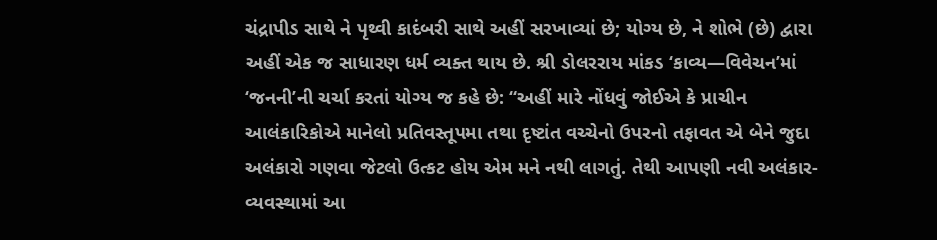ચંદ્રાપીડ સાથે ને પૃથ્વી કાદંબરી સાથે અહીં સરખાવ્યાં છે; યોગ્ય છે, ને શોભે (છે) દ્વારા અહીં એક જ સાધારણ ધર્મ વ્યક્ત થાય છે. શ્રી ડોલરરાય માંકડ ‘કાવ્ય—વિવેચન’માં ‘જનની’ની ચર્ચા કરતાં યોગ્ય જ કહે છે: “અહીં મારે નોંધવું જોઈએ કે પ્રાચીન આલંકારિકોએ માનેલો પ્રતિવસ્તૂપમા તથા દૃષ્ટાંત વચ્ચેનો ઉપરનો તફાવત એ બેને જુદા અલંકારો ગણવા જેટલો ઉત્કટ હોય એમ મને નથી લાગતું. તેથી આપણી નવી અલંકાર-વ્યવસ્થામાં આ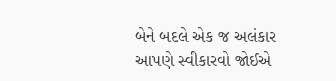બેને બદલે એક જ અલંકાર આપણે સ્વીકારવો જોઈએ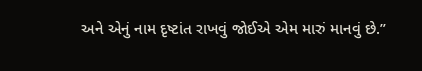અને એનું નામ દૃષ્ટાંત રાખવું જોઈએ એમ મારું માનવું છે.”